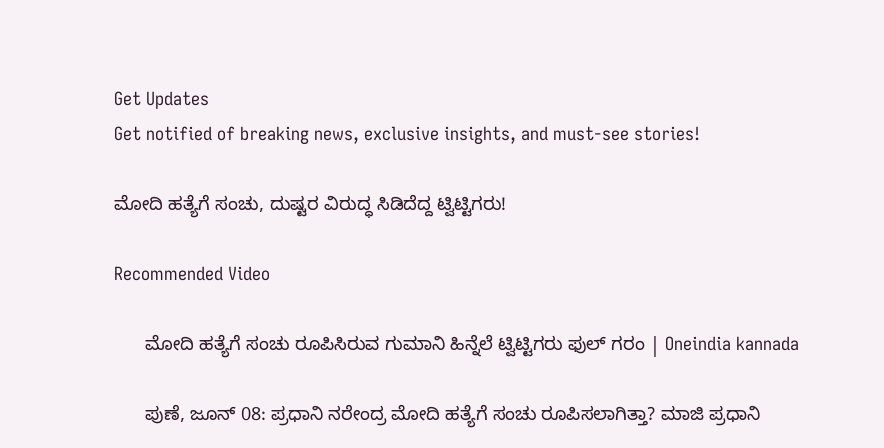Get Updates
Get notified of breaking news, exclusive insights, and must-see stories!

ಮೋದಿ ಹತ್ಯೆಗೆ ಸಂಚು, ದುಷ್ಟರ ವಿರುದ್ಧ ಸಿಡಿದೆದ್ದ ಟ್ವಿಟ್ಟಿಗರು!

Recommended Video

      ಮೋದಿ ಹತ್ಯೆಗೆ ಸಂಚು ರೂಪಿಸಿರುವ ಗುಮಾನಿ ಹಿನ್ನೆಲೆ ಟ್ವಿಟ್ಟಿಗರು ಫುಲ್ ಗರಂ | Oneindia kannada

      ಪುಣೆ, ಜೂನ್ 08: ಪ್ರಧಾನಿ ನರೇಂದ್ರ ಮೋದಿ ಹತ್ಯೆಗೆ ಸಂಚು ರೂಪಿಸಲಾಗಿತ್ತಾ? ಮಾಜಿ ಪ್ರಧಾನಿ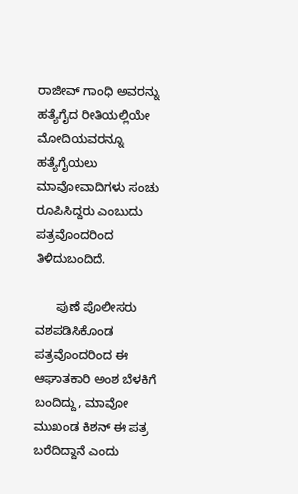ರಾಜೀವ್ ಗಾಂಧಿ ಅವರನ್ನು ಹತ್ಯೆಗೈದ ರೀತಿಯಲ್ಲಿಯೇ ಮೋದಿಯವರನ್ನೂ ಹತ್ಯೆಗೈಯಲು ಮಾವೋವಾದಿಗಳು ಸಂಚು ರೂಪಿಸಿದ್ದರು ಎಂಬುದು ಪತ್ರವೊಂದರಿಂದ ತಿಳಿದುಬಂದಿದೆ.

      ಪುಣೆ ಪೊಲೀಸರು ವಶಪಡಿಸಿಕೊಂಡ ಪತ್ರವೊಂದರಿಂದ ಈ ಆಘಾತಕಾರಿ ಅಂಶ ಬೆಳಕಿಗೆ ಬಂದಿದ್ದು, ಮಾವೋ ಮುಖಂಡ ಕಿಶನ್ ಈ ಪತ್ರ ಬರೆದಿದ್ದಾನೆ ಎಂದು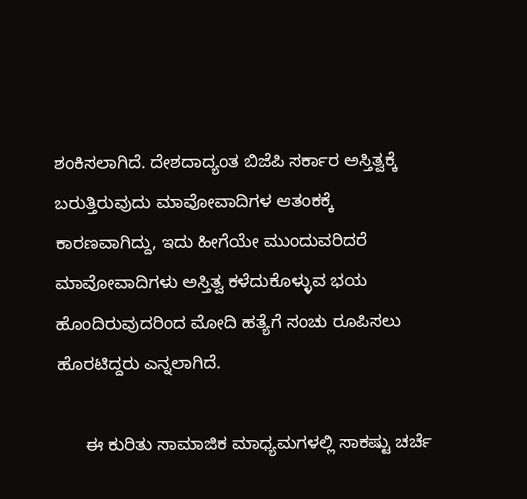ಶಂಕಿಸಲಾಗಿದೆ. ದೇಶದಾದ್ಯಂತ ಬಿಜೆಪಿ ಸರ್ಕಾರ ಅಸ್ತಿತ್ವಕ್ಕೆ ಬರುತ್ತಿರುವುದು ಮಾವೋವಾದಿಗಳ ಆತಂಕಕ್ಕೆ ಕಾರಣವಾಗಿದ್ದು, ಇದು ಹೀಗೆಯೇ ಮುಂದುವರಿದರೆ ಮಾವೋವಾದಿಗಳು ಅಸ್ತಿತ್ವ ಕಳೆದುಕೊಳ್ಳುವ ಭಯ ಹೊಂದಿರುವುದರಿಂದ ಮೋದಿ ಹತ್ಯೆಗೆ ಸಂಚು ರೂಪಿಸಲು ಹೊರಟಿದ್ದರು ಎನ್ನಲಾಗಿದೆ.

      ಈ ಕುರಿತು ಸಾಮಾಜಿಕ ಮಾಧ್ಯಮಗಳಲ್ಲಿ ಸಾಕಷ್ಟು ಚರ್ಚೆ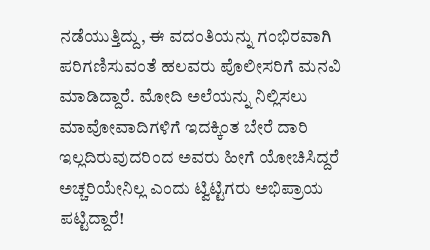ನಡೆಯುತ್ತಿದ್ದು, ಈ ವದಂತಿಯನ್ನು ಗಂಭಿರವಾಗಿ ಪರಿಗಣಿಸುವಂತೆ ಹಲವರು ಪೊಲೀಸರಿಗೆ ಮನವಿ ಮಾಡಿದ್ದಾರೆ. ಮೋದಿ ಅಲೆಯನ್ನು ನಿಲ್ಲಿಸಲು ಮಾವೋವಾದಿಗಳಿಗೆ ಇದಕ್ಕಿಂತ ಬೇರೆ ದಾರಿ ಇಲ್ಲದಿರುವುದರಿಂದ ಅವರು ಹೀಗೆ ಯೋಚಿಸಿದ್ದರೆ ಅಚ್ಚರಿಯೇನಿಲ್ಲ ಎಂದು ಟ್ವಿಟ್ಟಿಗರು ಅಭಿಪ್ರಾಯ ಪಟ್ಟಿದ್ದಾರೆ!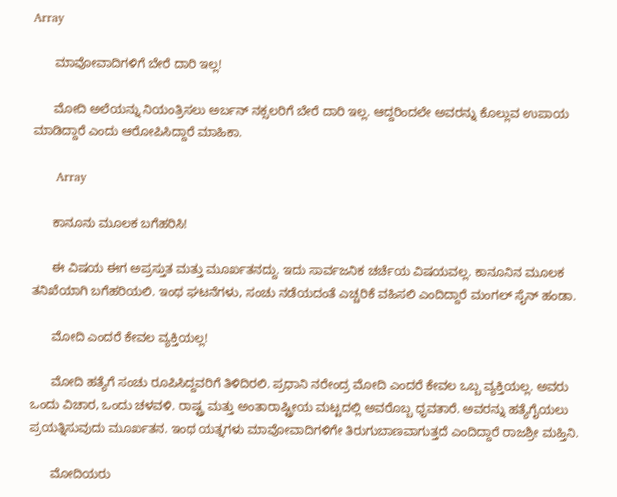Array

      ಮಾವೋವಾದಿಗಳಿಗೆ ಬೇರೆ ದಾರಿ ಇಲ್ಲ!

      ಮೋದಿ ಅಲೆಯನ್ನು ನಿಯಂತ್ರಿಸಲು ಅರ್ಬನ್ ನಕ್ಸಲರಿಗೆ ಬೇರೆ ದಾರಿ ಇಲ್ಲ. ಆದ್ದರಿಂದಲೇ ಅವರನ್ನು ಕೊಲ್ಲುವ ಉಪಾಯ ಮಾಡಿದ್ದಾರೆ ಎಂದು ಆರೋಪಿಸಿದ್ದಾರೆ ಮಾಹಿಕಾ.

      Array

      ಕಾನೂನು ಮೂಲಕ ಬಗೆಹರಿಸಿ!

      ಈ ವಿಷಯ ಈಗ ಅಪ್ರಸ್ತುತ ಮತ್ತು ಮೂರ್ಖತನದ್ದು. ಇದು ಸಾರ್ವಜನಿಕ ಚರ್ಚೆಯ ವಿಷಯವಲ್ಲ. ಕಾನೂನಿನ ಮೂಲಕ ತನಿಖೆಯಾಗಿ ಬಗೆಹರಿಯಲಿ. ಇಂಥ ಘಟನೆಗಳು, ಸಂಚು ನಡೆಯದಂತೆ ಎಚ್ಚರಿಕೆ ವಹಿಸಲಿ ಎಂದಿದ್ದಾರೆ ಮಂಗಲ್ ಸೈನ್ ಹಂಡಾ.

      ಮೋದಿ ಎಂದರೆ ಕೇವಲ ವ್ಯಕ್ತಿಯಲ್ಲ!

      ಮೋದಿ ಹತ್ಯೆಗೆ ಸಂಚು ರೂಪಿಸಿದ್ದವರಿಗೆ ತಿಳಿದಿರಲಿ. ಪ್ರಧಾನಿ ನರೇಂದ್ರ ಮೋದಿ ಎಂದರೆ ಕೇವಲ ಒಬ್ಬ ವ್ಯಕ್ತಿಯಲ್ಲ. ಅವರು ಒಂದು ವಿಚಾರ, ಒಂದು ಚಳವಳಿ. ರಾಷ್ಟ್ರ ಮತ್ತು ಅಂತಾರಾಷ್ಟ್ರೀಯ ಮಟ್ಟದಲ್ಲಿ ಅವರೊಬ್ಬ ಧೃವತಾರೆ. ಅವರನ್ನು ಹತ್ಯೆಗೈಯಲು ಪ್ರಯತ್ನಿಸುವುದು ಮೂರ್ಖತನ. ಇಂಥ ಯತ್ನಗಳು ಮಾವೋವಾದಿಗಳಿಗೇ ತಿರುಗುಬಾಣವಾಗುತ್ತದೆ ಎಂದಿದ್ದಾರೆ ರಾಜಶ್ರೀ ಮಹ್ತಿನಿ.

      ಮೋದಿಯರು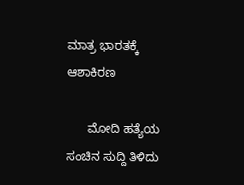ಮಾತ್ರ ಭಾರತಕ್ಕೆ ಆಶಾಕಿರಣ

      ಮೋದಿ ಹತ್ಯೆಯ ಸಂಚಿನ ಸುದ್ದಿ ತಿಳಿದು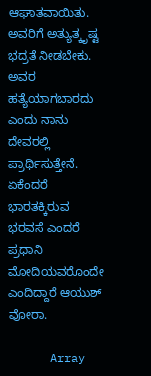ಆಘಾತವಾಯಿತು. ಅವರಿಗೆ ಅತ್ಯುತ್ಕೃಷ್ಟ ಭದ್ರತೆ ನೀಡಬೇಕು. ಅವರ ಹತ್ಯೆಯಾಗಬಾರದು ಎಂದು ನಾನು ದೇವರಲ್ಲಿ ಪ್ರಾರ್ಥಿಸುತ್ತೇನೆ. ಏಕೆಂದರೆ ಭಾರತಕ್ಕಿರುವ ಭರವಸೆ ಎಂದರೆ ಪ್ರಧಾನಿ ಮೋದಿಯವರೊಂದೇ ಎಂದಿದ್ದಾರೆ ಆಯುಶ್ ವೋರಾ.

      Array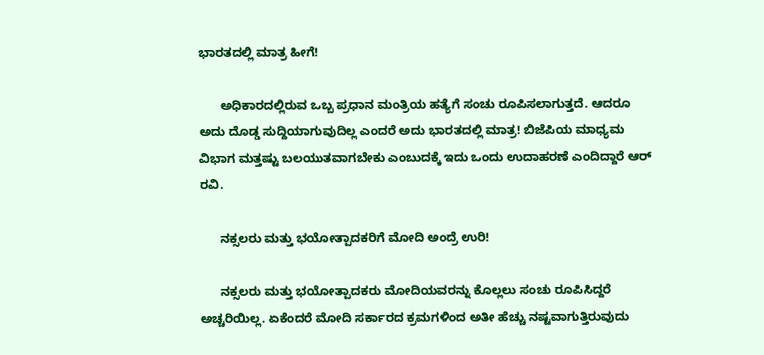ಭಾರತದಲ್ಲಿ ಮಾತ್ರ ಹೀಗೆ!

      ಅಧಿಕಾರದಲ್ಲಿರುವ ಒಬ್ಬ ಪ್ರಧಾನ ಮಂತ್ರಿಯ ಹತ್ಯೆಗೆ ಸಂಚು ರೂಪಿಸಲಾಗುತ್ತದೆ. ಆದರೂ ಅದು ದೊಡ್ಡ ಸುದ್ದಿಯಾಗುವುದಿಲ್ಲ ಎಂದರೆ ಅದು ಭಾರತದಲ್ಲಿ ಮಾತ್ರ! ಬಿಜೆಪಿಯ ಮಾಧ್ಯಮ ವಿಭಾಗ ಮತ್ತಷ್ಟು ಬಲಯುತವಾಗಬೇಕು ಎಂಬುದಕ್ಕೆ ಇದು ಒಂದು ಉದಾಹರಣೆ ಎಂದಿದ್ದಾರೆ ಆರ್ ರವಿ.

      ನಕ್ಸಲರು ಮತ್ತು ಭಯೋತ್ಪಾದಕರಿಗೆ ಮೋದಿ ಅಂದ್ರೆ ಉರಿ!

      ನಕ್ಸಲರು ಮತ್ತು ಭಯೋತ್ಪಾದಕರು ಮೋದಿಯವರನ್ನು ಕೊಲ್ಲಲು ಸಂಚು ರೂಪಿಸಿದ್ದರೆ ಅಚ್ಚರಿಯಿಲ್ಲ. ಏಕೆಂದರೆ ಮೋದಿ ಸರ್ಕಾರದ ಕ್ರಮಗಳಿಂದ ಅತೀ ಹೆಚ್ಚು ನಷ್ಟವಾಗುತ್ತಿರುವುದು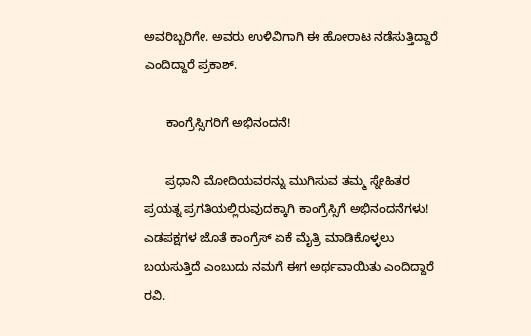ಅವರಿಬ್ಬರಿಗೇ. ಅವರು ಉಳಿವಿಗಾಗಿ ಈ ಹೋರಾಟ ನಡೆಸುತ್ತಿದ್ದಾರೆ ಎಂದಿದ್ದಾರೆ ಪ್ರಕಾಶ್.

      ಕಾಂಗ್ರೆಸ್ಸಿಗರಿಗೆ ಅಭಿನಂದನೆ!

      ಪ್ರಧಾನಿ ಮೋದಿಯವರನ್ನು ಮುಗಿಸುವ ತಮ್ಮ ಸ್ನೇಹಿತರ ಪ್ರಯತ್ನ ಪ್ರಗತಿಯಲ್ಲಿರುವುದಕ್ಕಾಗಿ ಕಾಂಗ್ರೆಸ್ಸಿಗೆ ಅಭಿನಂದನೆಗಳು! ಎಡಪಕ್ಷಗಳ ಜೊತೆ ಕಾಂಗ್ರೆಸ್ ಏಕೆ ಮೈತ್ರಿ ಮಾಡಿಕೊಳ್ಳಲು ಬಯಸುತ್ತಿದೆ ಎಂಬುದು ನಮಗೆ ಈಗ ಅರ್ಥವಾಯಿತು ಎಂದಿದ್ದಾರೆ ರವಿ.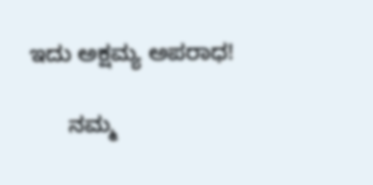ಇದು ಅಕ್ಷಮ್ಯ ಅಪರಾಧ!

      ನಮ್ಮ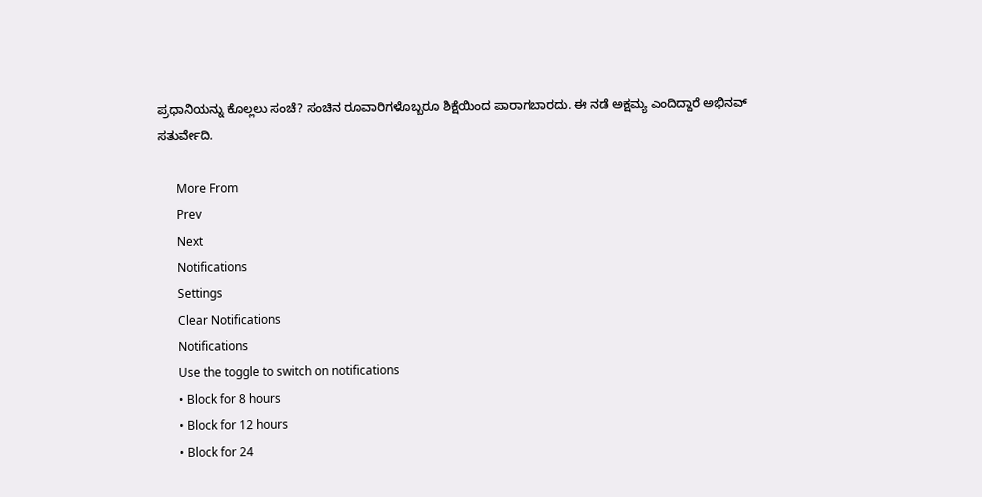ಪ್ರಧಾನಿಯನ್ನು ಕೊಲ್ಲಲು ಸಂಚೆ? ಸಂಚಿನ ರೂವಾರಿಗಳೊಬ್ಬರೂ ಶಿಕ್ಷೆಯಿಂದ ಪಾರಾಗಬಾರದು. ಈ ನಡೆ ಅಕ್ಷಮ್ಯ ಎಂದಿದ್ದಾರೆ ಅಭಿನವ್ ಸತುರ್ವೇದಿ.

      More From
      Prev
      Next
      Notifications
      Settings
      Clear Notifications
      Notifications
      Use the toggle to switch on notifications
      • Block for 8 hours
      • Block for 12 hours
      • Block for 24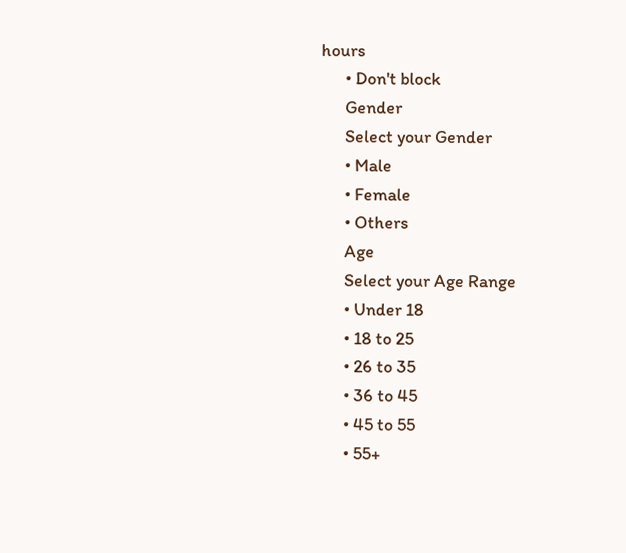hours
      • Don't block
      Gender
      Select your Gender
      • Male
      • Female
      • Others
      Age
      Select your Age Range
      • Under 18
      • 18 to 25
      • 26 to 35
      • 36 to 45
      • 45 to 55
      • 55+